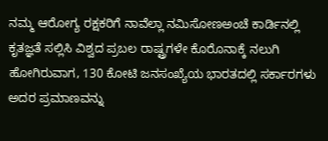ನಮ್ಮ ಆರೋಗ್ಯ ರಕ್ಷಕರಿಗೆ ನಾವೆಲ್ಲಾ ನಮಿಸೋಣಅಂಚೆ ಕಾರ್ಡಿನಲ್ಲಿ ಕೃತಜ್ಞತೆ ಸಲ್ಲಿಸಿ ವಿಶ್ವದ ಪ್ರಬಲ ರಾಷ್ಟ್ರಗಳೇ ಕೊರೊನಾಕ್ಕೆ ನಲುಗಿ ಹೋಗಿರುವಾಗ, 130 ಕೋಟಿ ಜನಸಂಖ್ಯೆಯ ಭಾರತದಲ್ಲಿ ಸರ್ಕಾರಗಳು ಅದರ ಪ್ರಮಾಣವನ್ನು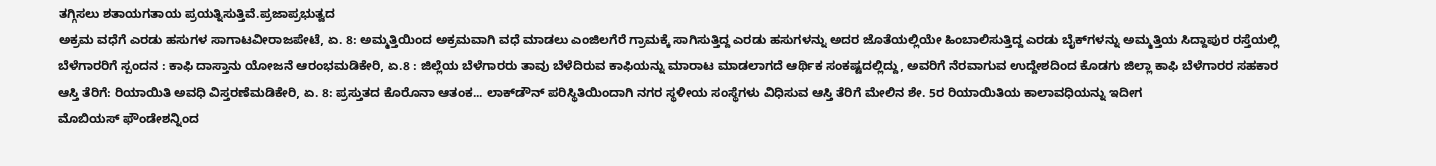ತಗ್ಗಿಸಲು ಶತಾಯಗತಾಯ ಪ್ರಯತ್ನಿಸುತ್ತಿವೆ.ಪ್ರಜಾಪ್ರಭುತ್ವದ
ಅಕ್ರಮ ವಧೆಗೆ ಎರಡು ಹಸುಗಳ ಸಾಗಾಟವೀರಾಜಪೇಟೆ, ಏ. 8: ಅಮ್ಮತ್ತಿಯಿಂದ ಅಕ್ರಮವಾಗಿ ವಧೆ ಮಾಡಲು ಎಂಜಿಲಗೆರೆ ಗ್ರಾಮಕ್ಕೆ ಸಾಗಿಸುತ್ತಿದ್ದ ಎರಡು ಹಸುಗಳನ್ನು ಅದರ ಜೊತೆಯಲ್ಲಿಯೇ ಹಿಂಬಾಲಿಸುತ್ತಿದ್ದ ಎರಡು ಬೈಕ್‍ಗಳನ್ನು ಅಮ್ಮತ್ತಿಯ ಸಿದ್ದಾಪುರ ರಸ್ತೆಯಲ್ಲಿ
ಬೆಳೆಗಾರರಿಗೆ ಸ್ಪಂದನ : ಕಾಫಿ ದಾಸ್ತಾನು ಯೋಜನೆ ಆರಂಭಮಡಿಕೇರಿ, ಏ.8 : ಜಿಲ್ಲೆಯ ಬೆಳೆಗಾರರು ತಾವು ಬೆಳೆದಿರುವ ಕಾಫಿಯನ್ನು ಮಾರಾಟ ಮಾಡಲಾಗದೆ ಆರ್ಥಿಕ ಸಂಕಷ್ಟದಲ್ಲಿದ್ದು, ಅವರಿಗೆ ನೆರವಾಗುವ ಉದ್ದೇಶದಿಂದ ಕೊಡಗು ಜಿಲ್ಲಾ ಕಾಫಿ ಬೆಳೆಗಾರರ ಸಹಕಾರ
ಆಸ್ತಿ ತೆರಿಗೆ: ರಿಯಾಯಿತಿ ಅವಧಿ ವಿಸ್ತರಣೆಮಡಿಕೇರಿ, ಏ. 8: ಪ್ರಸ್ತುತದ ಕೊರೊನಾ ಆತಂಕ... ಲಾಕ್‍ಡೌನ್ ಪರಿಸ್ಥಿತಿಯಿಂದಾಗಿ ನಗರ ಸ್ಥಳೀಯ ಸಂಸ್ಥೆಗಳು ವಿಧಿಸುವ ಆಸ್ತಿ ತೆರಿಗೆ ಮೇಲಿನ ಶೇ. 5ರ ರಿಯಾಯಿತಿಯ ಕಾಲಾವಧಿಯನ್ನು ಇದೀಗ
ಮೊಬಿಯಸ್ ಫೌಂಡೇಶನ್ನಿಂದ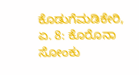ಕೊಡುಗೆಮಡಿಕೇರಿ, ಏ. 8: ಕೊರೊನಾ ಸೋಂಕು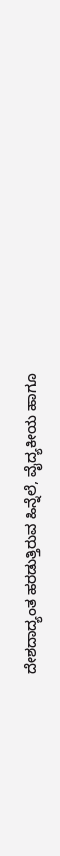ದೇಶದಾದ್ಯಂತ ಹರಡುತ್ತಿರುವ ಹಿನ್ನೆಲೆ, ವೈದ್ಯಕೀಯ ಹಾಗೂ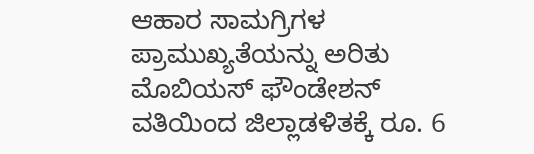ಆಹಾರ ಸಾಮಗ್ರಿಗಳ ಪ್ರಾಮುಖ್ಯತೆಯನ್ನು ಅರಿತು ಮೊಬಿಯಸ್ ಫೌಂಡೇಶನ್ ವತಿಯಿಂದ ಜಿಲ್ಲಾಡಳಿತಕ್ಕೆ ರೂ. 6